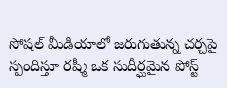సోషల్ మీడియాలో జరుగుతున్న చర్చపై స్పందిస్తూ రష్మీ ఒక సుదీర్ఘమైన పోస్ట్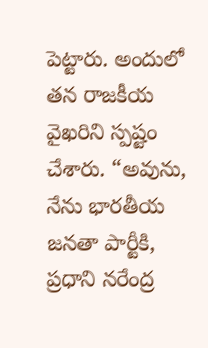పెట్టారు. అందులో తన రాజకీయ వైఖరిని స్పష్టం చేశారు. “అవును, నేను భారతీయ జనతా పార్టీకి, ప్రధాని నరేంద్ర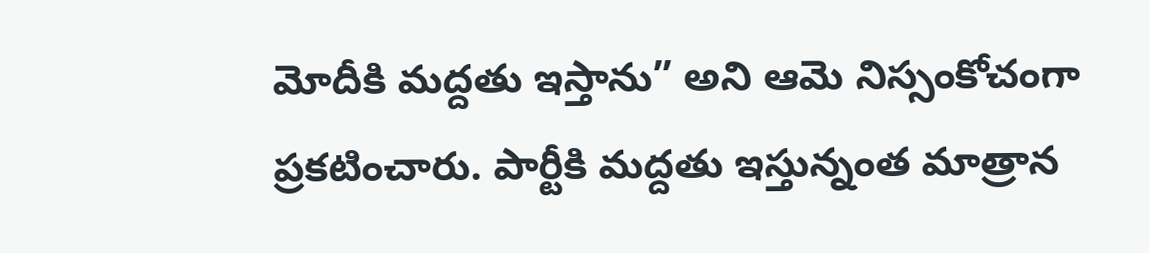మోదీకి మద్దతు ఇస్తాను” అని ఆమె నిస్సంకోచంగా ప్రకటించారు. పార్టీకి మద్దతు ఇస్తున్నంత మాత్రాన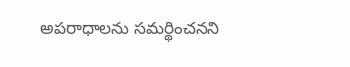అపరాధాలను సమర్థించనని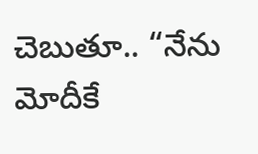చెబుతూ.. “నేను మోదీకే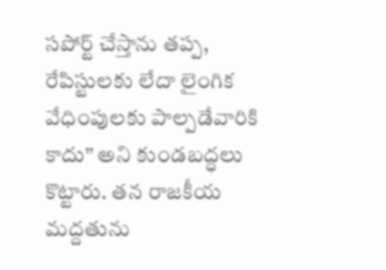సపోర్ట్ చేస్తాను తప్ప, రేపిస్టులకు లేదా లైంగిక వేధింపులకు పాల్పడేవారికి కాదు” అని కుండబద్ధలు కొట్టారు. తన రాజకీయ మద్దతును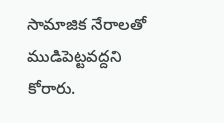సామాజిక నేరాలతో ముడిపెట్టవద్దని కోరారు.